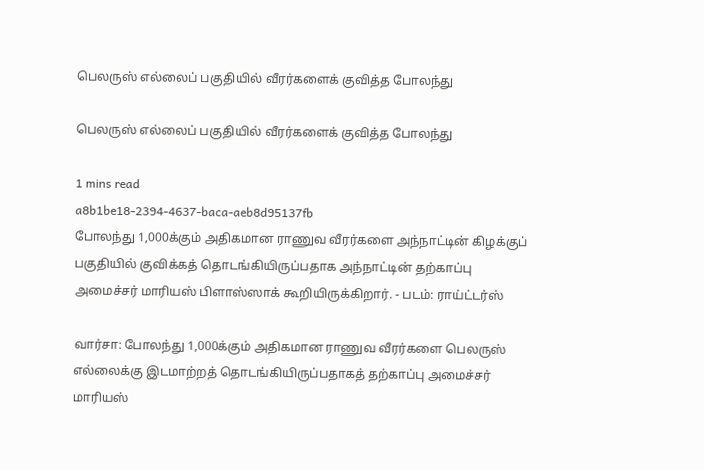பெலருஸ் எல்லைப் பகுதியில் வீரர்களைக் குவித்த போலந்து

பெலருஸ் எல்லைப் பகுதியில் வீரர்களைக் குவித்த போலந்து

1 mins read
a8b1be18-2394-4637-baca-aeb8d95137fb
போலந்து 1,000க்கும் அதிகமான ராணுவ வீரர்களை அந்நாட்டின் கிழக்குப் பகுதியில் குவிக்கத் தொடங்கியிருப்பதாக அந்நாட்டின் தற்காப்பு அமைச்சர் மாரியஸ் பிளாஸ்ஸாக் கூறியிருக்கிறார். - படம்: ராய்ட்டர்ஸ்

வார்சா: போலந்து 1,000க்கும் அதிகமான ராணுவ வீரர்களை பெலருஸ் எல்லைக்கு இடமாற்றத் தொடங்கியிருப்பதாகத் தற்காப்பு அமைச்சர் மாரியஸ்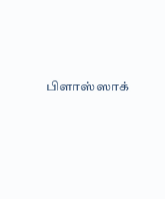பிளாஸ்ஸாக்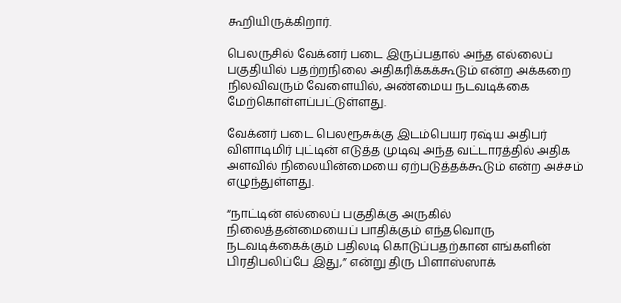கூறியிருக்கிறார்.

பெலருசில் வேக்னர் படை இருப்பதால் அந்த எல்லைப் பகுதியில் பதற்றநிலை அதிகரிக்கக்கூடும் என்ற அக்கறை நிலவிவரும் வேளையில், அண்மைய நடவடிக்கை மேற்கொள்ளப்பட்டுள்ளது.

வேக்னர் படை பெலரூசுக்கு இடம்பெயர ரஷ்ய அதிபர் விளாடிமிர் புட்டின் எடுத்த முடிவு அந்த வட்டாரத்தில் அதிக அளவில் நிலையின்மையை ஏற்படுத்தக்கூடும் என்ற அச்சம் எழுந்துள்ளது.

“நாட்டின் எல்லைப் பகுதிக்கு அருகில் நிலைத்தன்மையைப் பாதிக்கும் எந்தவொரு நடவடிக்கைக்கும் பதிலடி கொடுப்பதற்கான எங்களின் பிரதிபலிப்பே இது,” என்று திரு பிளாஸ்ஸாக்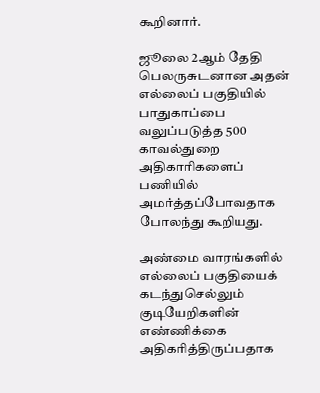கூறினார்.

ஜூலை 2ஆம் தேதி பெலருசுடனான அதன் எல்லைப் பகுதியில் பாதுகாப்பை வலுப்படுத்த 500 காவல்துறை அதிகாரிகளைப் பணியில் அமர்த்தப்போவதாக போலந்து கூறியது.

அண்மை வாரங்களில் எல்லைப் பகுதியைக் கடந்துசெல்லும் குடியேறிகளின் எண்ணிக்கை அதிகரித்திருப்பதாக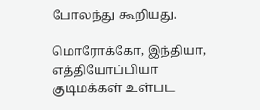போலந்து கூறியது.

மொரோக்கோ, இந்தியா, எத்தியோப்பியா குடிமக்கள் உள்பட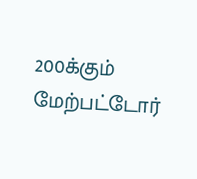200க்கும் மேற்பட்டோர்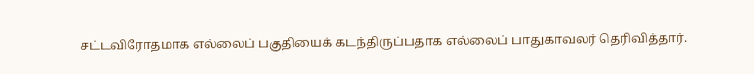சட்டவிரோதமாக எல்லைப் பகுதியைக் கடந்திருப்பதாக எல்லைப் பாதுகாவலர் தெரிவித்தார்.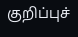குறிப்புச்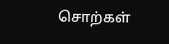சொற்கள்